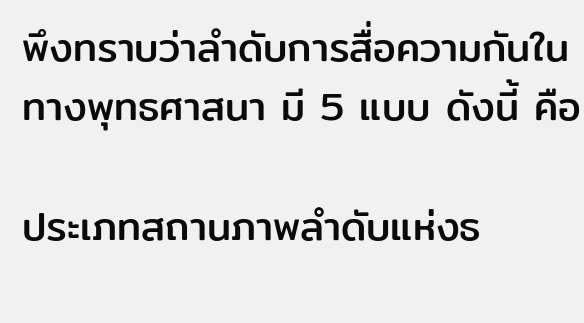พึงทราบว่าลำดับการสื่อความกันในทางพุทธศาสนา มี 5 แบบ ดังนี้ คือ

ประเภทสถานภาพลำดับแห่งธ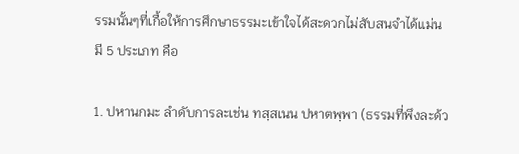รรมนั้นๆที่เกื้อให้การศึกษาธรรมะเข้าใจได้สะดวกไม่สับสนจำได้แม่น มี 5 ประเภท คือ

1. ปหานกมะ ลำดับการละเช่น ทสฺสเนน ปหาตพฺพา (ธรรมที่พึงละด้ว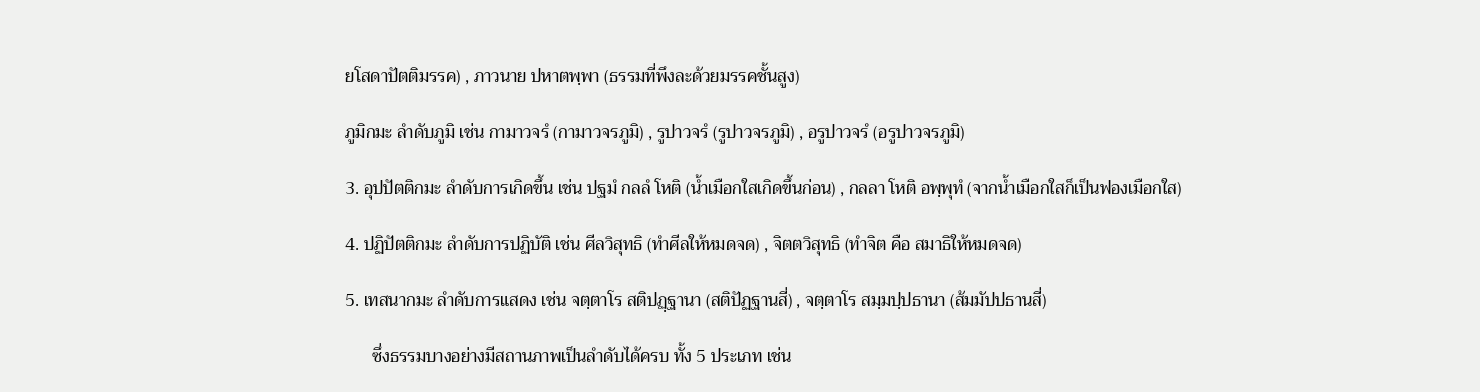ยโสดาปัตติมรรค) , ภาวนาย ปหาตพฺพา (ธรรมที่พึงละด้วยมรรคชั้นสูง)

ภูมิกมะ ลำดับภูมิ เช่น กามาวจรํ (กามาวจรภูมิ) , รูปาวจรํ (รูปาวจรภูมิ) , อรูปาวจรํ (อรูปาวจรภูมิ)

3. อุปปัตติกมะ ลำดับการเกิดขึ้น เช่น ปฐมํ กลลํ โหติ (น้ำเมือกใสเกิดขึ้นก่อน) , กลลา โหติ อพฺพุทํ (จากน้ำเมือกใสก็เป็นฟองเมือกใส)

4. ปฏิปัตติกมะ ลำดับการปฏิบัติ เช่น ศีลวิสุทธิ (ทำศีลให้หมดจด) , จิตตวิสุทธิ (ทำจิต คือ สมาธิให้หมดจด)

5. เทสนากมะ ลำดับการแสดง เช่น จตฺตาโร สติปฏฺฐานา (สติปัฏฐานสี่) , จตฺตาโร สมฺมปฺปธานา (ส้มมัปปธานสี่)

      ซึ่งธรรมบางอย่างมีสถานภาพเป็นลำดับได้ครบ ทั้ง 5 ประเภท เช่น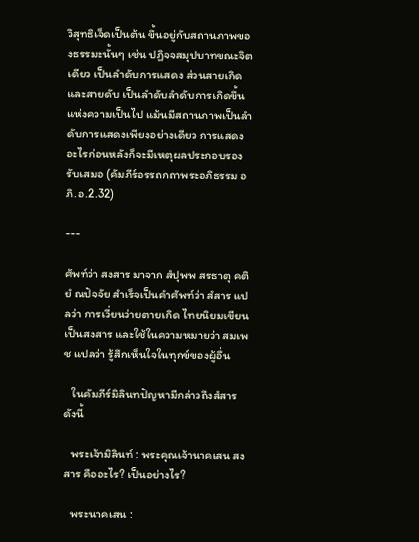วิสุทธิเจ็ดเป็นต้น ขึ้นอยู่กับสถานภาพของธรรมะนั้นๆ เช่น ปฏิจจสมุปบาทขณะจิตเดียว เป็นลำดับการแสดง ส่วนสายเกิดและสายดับ เป็นลำดับลำดับการเกิดขึ้นแห่งความเป็นไป แม้นมีสถานภาพเป็นลำดับการแสดงเพียงอย่างเดียว การแสดงอะไรก่อนหลังก็จะมีเหตุผลประกอบรองรับเสมอ (คัมภีร์อรรถกถาพระอภิธรรม อภิ.อ.2.32)

---

ศัพท์ว่า สงสาร มาจาก สํปุพพ สรธาตุ คติยํ ณปัจจัย สำเร็จเป็นคำศัพท์ว่า สํสาร แปลว่า การเวี่ยนว่ายตายเกิด ไทยนิยมเขียนเป็นสงสาร และใช้ในความหมายว่า สมเพช แปลว่า รู้สึกเห็นใจในทุกข์ของผู้อื่น

   ในคัมภีร์มิลินทปัญหามีกล่าวถึงสํสาร ดังนี้

   พระเจ้ามิลินท์ : พระคุณเจ้านาคเสน สงสาร คืออะไร? เป็นอย่างไร?

   พระนาคเสน :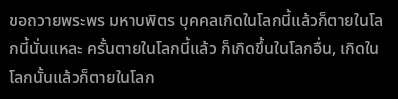ขอถวายพระพร มหาบพิตร บุคคลเกิดในโลกนี้แล้วก็ตายในโลกนี้นั่นแหละ ครั้นตายในโลกนี้แล้ว ก็เกิดขึ้นในโลกอื่น, เกิดในโลกนั้นแล้วก็ตายในโลก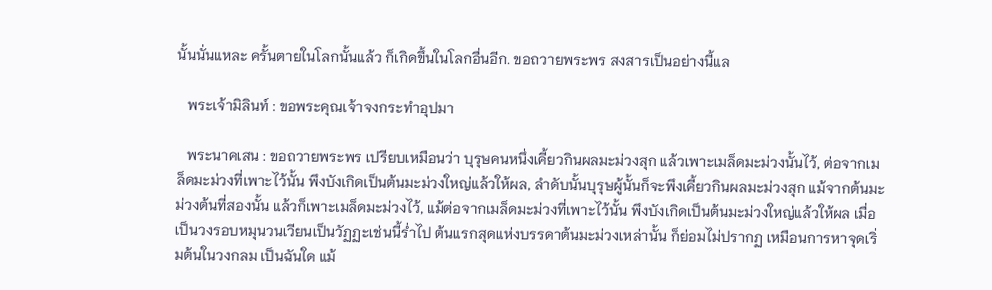นั้นนั่นแหละ ครั้นตายในโลกนั้นแล้ว ก็เกิดขึ้นในโลกอื่นอีก. ขอถวายพระพร สงสารเป็นอย่างนี้แล

   พระเจ้ามิลินท์ : ขอพระคุณเจ้าจงกระทำอุปมา

   พระนาคเสน : ขอถวายพระพร เปรียบเหมือนว่า บุรุษคนหนึ่งเคี้ยวกินผลมะม่วงสุก แล้วเพาะเมล็ดมะม่วงนั้นไว้, ต่อจากเมล็ดมะม่วงที่เพาะไว้นั้น พึงบังเกิดเป็นต้นมะม่วงใหญ่แล้วให้ผล, ลำดับนั้นบุรุษผู้นั้นก็จะพึงเคี้ยวกินผลมะม่วงสุก แม้จากต้นมะม่วงต้นที่สองนั้น แล้วก็เพาะเมล็ดมะม่วงไว้, แม้ต่อจากเมล็ดมะม่วงที่เพาะไว้นั้น พึงบังเกิดเป็นต้นมะม่วงใหญ่แล้วให้ผล เมื่อเป็นวงรอบหมุนวนเวียนเป็นวัฏฏะเช่นนี้ร่ำไป ต้นแรกสุดแห่งบรรดาต้นมะม่วงเหล่านั้น ก็ย่อมไม่ปรากฏ เหมือนการหาจุดเริ่มต้นในวงกลม เป็นฉันใด แม้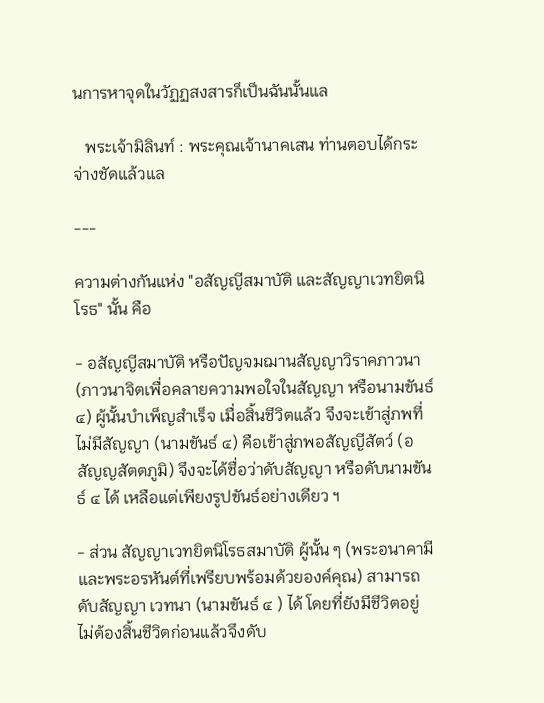นการหาจุดในวัฏฏสงสารก็เป็นฉันนั้นแล

   พระเจ้ามิลินท์ : พระคุณเจ้านาคเสน ท่านตอบได้กระจ่างชัดแล้วแล

---

ความต่างกันแห่ง "อสัญญีสมาบัติ และสัญญาเวทยิตนิโรธ" นั้น คือ

- อสัญญีสมาบัติ หรือปัญจมฌานสัญญาวิราคภาวนา (ภาวนาจิตเพื่อคลายความพอใจในสัญญา หรือนามขันธ์ ๔) ผู้นั้นบำเพ็ญสำเร็จ เมื่อสิ้นชีวิตแล้ว จึงจะเข้าสู่ภพที่ไม่มีสัญญา (นามขันธ์ ๔) คือเข้าสู่ภพอสัญญีสัตว์ (อสัญญสัตตภูมิ) จึงจะได้ชื่อว่าดับสัญญา หรือดับนามขันธ์ ๔ ได้ เหลือแต่เพียงรูปขันธ์อย่างเดียว ฯ

- ส่วน สัญญาเวทยิตนิโรธสมาบัติ ผู้นั้น ๆ (พระอนาคามีและพระอรหันต์ที่เพรียบพร้อมด้วยองค์คุณ) สามารถดับสัญญา เวทนา (นามขันธ์ ๔ ) ได้ โดยที่ยังมีชีวิตอยู่ ไม่ต้องสิ้นชีวิตก่อนแล้วจึงดับ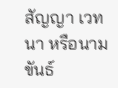สัญญา เวทนา หรือนามขันธ์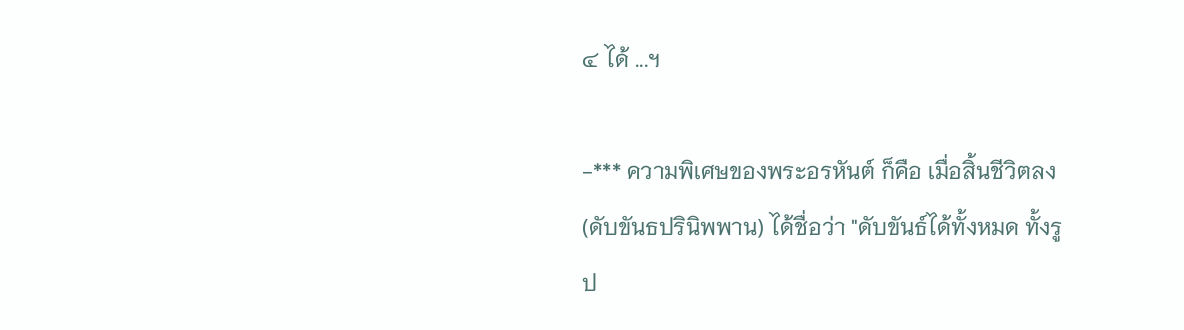๔ ได้ ...ฯ

-*** ความพิเศษของพระอรหันต์ ก็คือ เมื่อสิ้นชีวิตลง (ดับขันธปรินิพพาน) ได้ชื่อว่า "ดับขันธ์ได้ทั้งหมด ทั้งรูป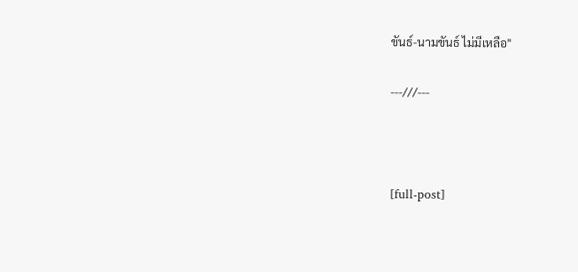ขันธ์-นามขันธ์ ไม่มีเหลือ"

---///---



[full-post]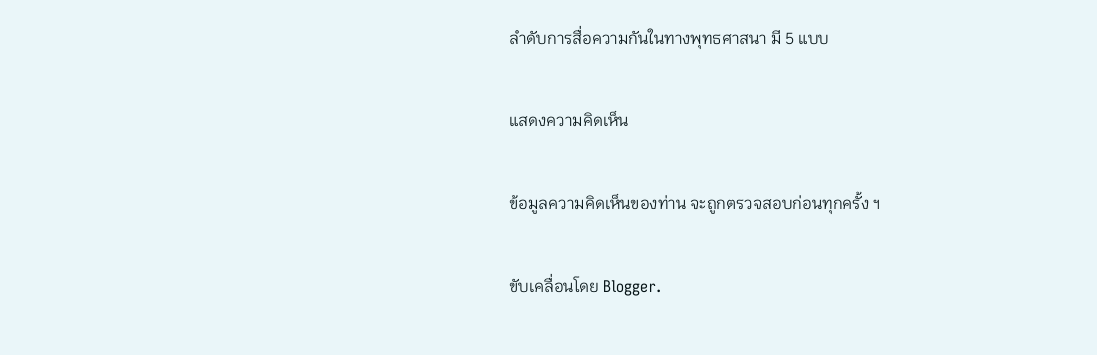ลำดับการสื่อความกันในทางพุทธศาสนา มี 5 แบบ

แสดงความคิดเห็น

ข้อมูลความคิดเห็นของท่าน จะถูกตรวจสอบก่อนทุกครั้ง ฯ

ขับเคลื่อนโดย Blogger.